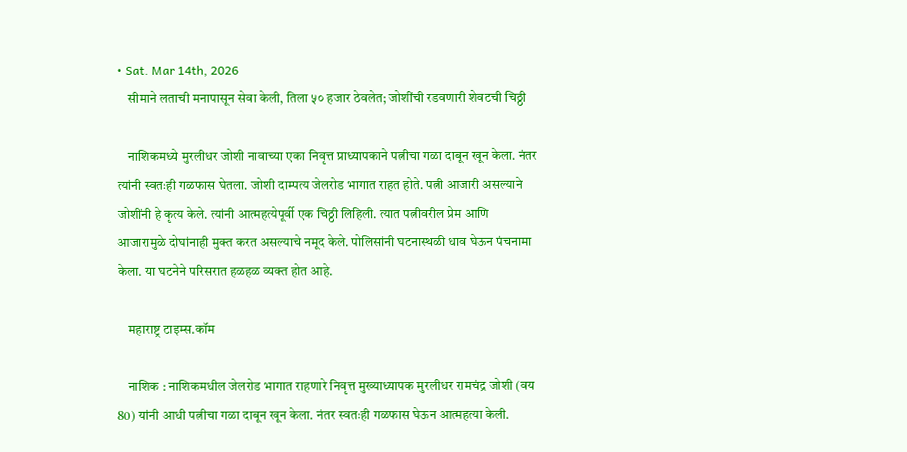• Sat. Mar 14th, 2026
    सीमाने लताची मनापासून सेवा केली, तिला ५० हजार ठेवलेत; जोशींची रडवणारी शेवटची चिठ्ठी

    नाशिकमध्ये मुरलीधर जोशी नावाच्या एका निवृत्त प्राध्यापकाने पत्नीचा गळा दाबून खून केला. नंतर त्यांनी स्वतःही गळफास घेतला. जोशी दाम्पत्य जेलरोड भागात राहत होते. पत्नी आजारी असल्याने जोशींनी हे कृत्य केले. त्यांनी आत्महत्येपूर्वी एक चिठ्ठी लिहिली. त्यात पत्नीवरील प्रेम आणि आजारामुळे दोघांनाही मुक्त करत असल्याचे नमूद केले. पोलिसांनी घटनास्थळी धाव घेऊन पंचनामा केला. या घटनेने परिसरात हळहळ व्यक्त होत आहे.

    महाराष्ट्र टाइम्स.कॉम

    नाशिक : नाशिकमधील जेलरोड भागात राहणारे निवृत्त मुख्याध्यापक मुरलीधर रामचंद्र जोशी (वय 80) यांनी आधी पत्नीचा गळा दाबून खून केला. नंतर स्वतःही गळफास घेऊन आत्महत्या केली.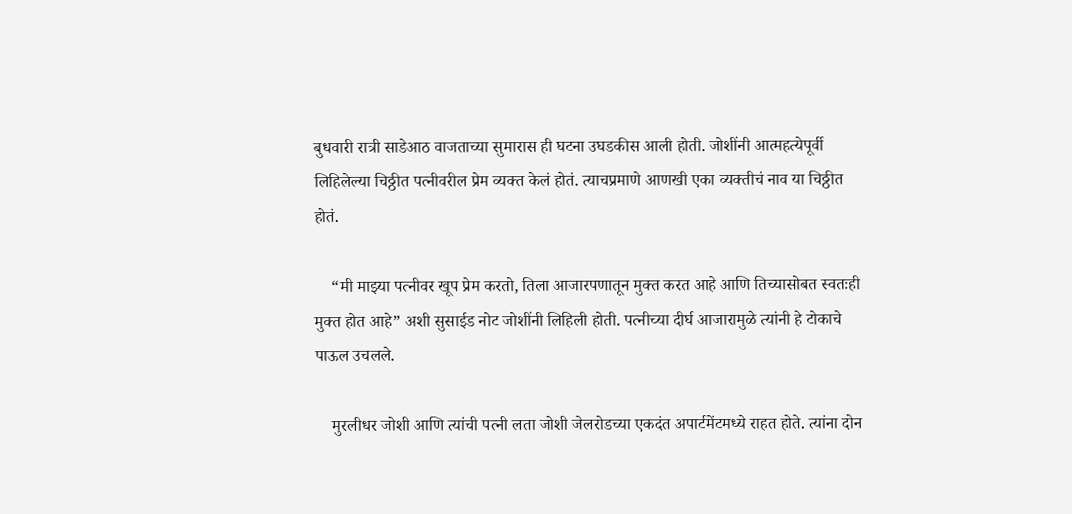बुधवारी रात्री साडेआठ वाजताच्या सुमारास ही घटना उघडकीस आली होती. जोशींनी आत्महत्येपूर्वी लिहिलेल्या चिठ्ठीत पत्नीवरील प्रेम व्यक्त केलं होतं. त्याचप्रमाणे आणखी एका व्यक्तीचं नाव या चिठ्ठीत होतं.

    “मी माझ्या पत्नीवर खूप प्रेम करतो, तिला आजारपणातून मुक्त करत आहे आणि तिच्यासोबत स्वतःही मुक्त होत आहे” अशी सुसाईड नोट जोशींनी लिहिली होती. पत्नीच्या दीर्घ आजारामुळे त्यांनी हे टोकाचे पाऊल उचलले.

    मुरलीधर जोशी आणि त्यांची पत्नी लता जोशी जेलरोडच्या एकदंत अपार्टमेंटमध्ये राहत होते. त्यांना दोन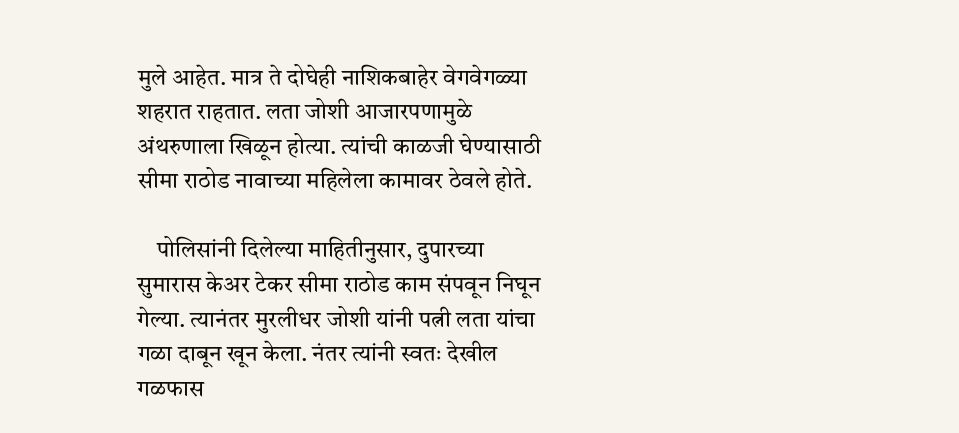मुले आहेत. मात्र ते दोघेही नाशिकबाहेर वेगवेगळ्या शहरात राहतात. लता जोशी आजारपणामुळे अंथरुणाला खिळून होत्या. त्यांची काळजी घेण्यासाठी सीमा राठोड नावाच्या महिलेला कामावर ठेवले होते.

    पोलिसांनी दिलेल्या माहितीनुसार, दुपारच्या सुमारास केअर टेकर सीमा राठोड काम संपवून निघून गेल्या. त्यानंतर मुरलीधर जोशी यांनी पत्नी लता यांचा गळा दाबून खून केला. नंतर त्यांनी स्वतः देखील गळफास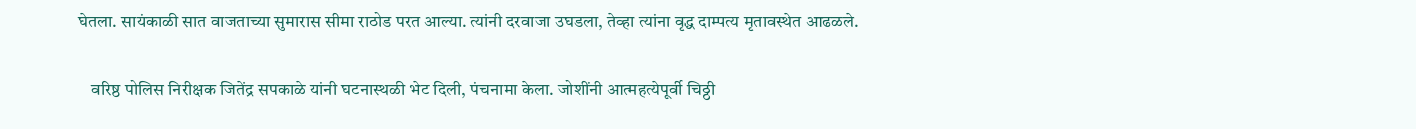घेतला. सायंकाळी सात वाजताच्या सुमारास सीमा राठोड परत आल्या. त्यांनी दरवाजा उघडला, तेव्हा त्यांना वृद्ध दाम्पत्य मृतावस्थेत आढळले.

    वरिष्ठ पोलिस निरीक्षक जितेंद्र सपकाळे यांनी घटनास्थळी भेट दिली, पंचनामा केला. जोशींनी आत्महत्येपूर्वी चिठ्ठी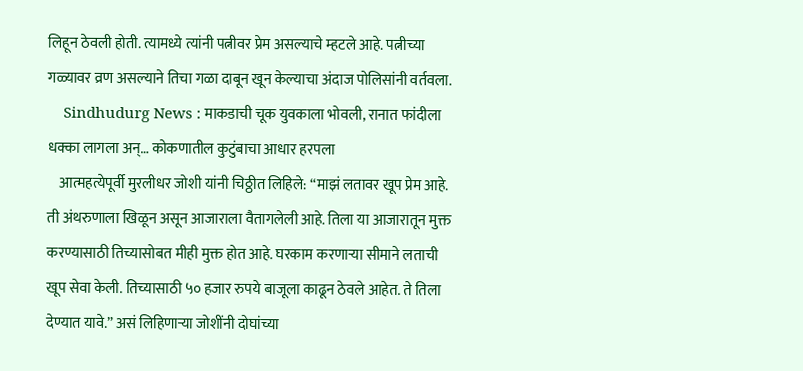लिहून ठेवली होती. त्यामध्ये त्यांनी पत्नीवर प्रेम असल्याचे म्हटले आहे. पत्नीच्या गळ्यावर व्रण असल्याने तिचा गळा दाबून खून केल्याचा अंदाज पोलिसांनी वर्तवला.
    Sindhudurg News : माकडाची चूक युवकाला भोवली, रानात फांदीला धक्का लागला अन्… कोकणातील कुटुंबाचा आधार हरपला
    आत्महत्येपूर्वी मुरलीधर जोशी यांनी चिठ्ठीत लिहिले: “माझं लतावर खूप प्रेम आहे. ती अंथरुणाला खिळून असून आजाराला वैतागलेली आहे. तिला या आजारातून मुक्त करण्यासाठी तिच्यासोबत मीही मुक्त होत आहे. घरकाम करणाऱ्या सीमाने लताची खूप सेवा केली. तिच्यासाठी ५० हजार रुपये बाजूला काढून ठेवले आहेत. ते तिला देण्यात यावे.” असं लिहिणाऱ्या जोशींनी दोघांच्या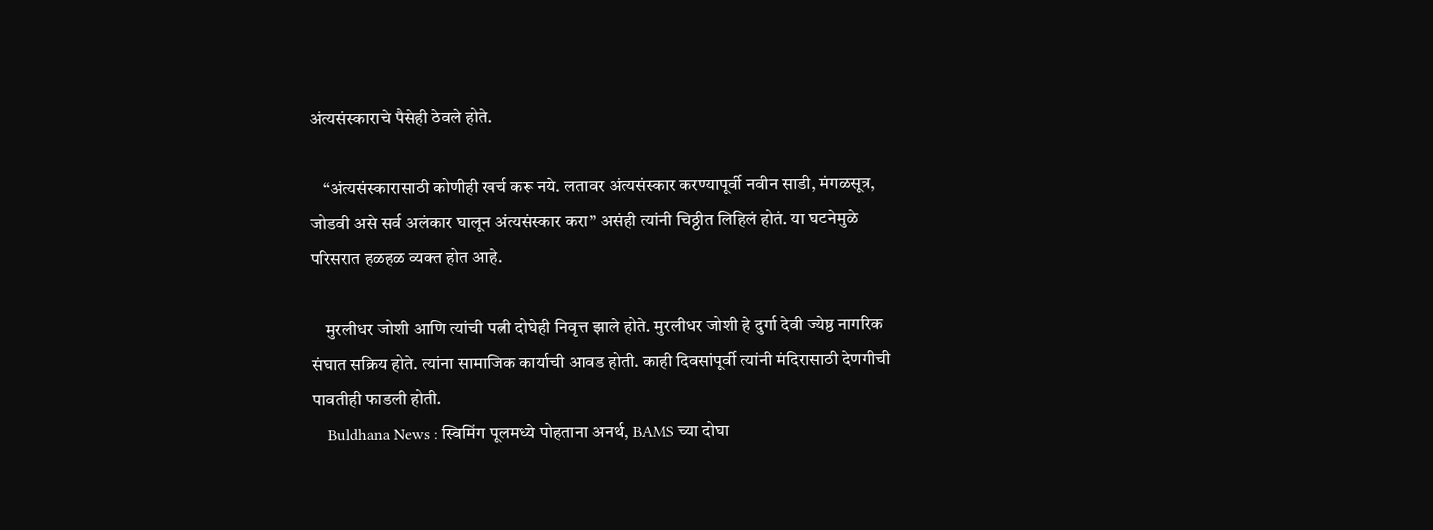अंत्यसंस्काराचे पैसेही ठेवले होते.

    “अंत्यसंस्कारासाठी कोणीही खर्च करू नये. लतावर अंत्यसंस्कार करण्यापूर्वी नवीन साडी, मंगळसूत्र, जोडवी असे सर्व अलंकार घालून अंत्यसंस्कार करा” असंही त्यांनी चिठ्ठीत लिहिलं होतं. या घटनेमुळे परिसरात हळहळ व्यक्त होत आहे.

    मुरलीधर जोशी आणि त्यांची पत्नी दोघेही निवृत्त झाले होते. मुरलीधर जोशी हे दुर्गा देवी ज्येष्ठ नागरिक संघात सक्रिय होते. त्यांना सामाजिक कार्याची आवड होती. काही दिवसांपूर्वी त्यांनी मंदिरासाठी देणगीची पावतीही फाडली होती.
    Buldhana News : स्विमिंग पूलमध्ये पोहताना अनर्थ, BAMS च्या दोघा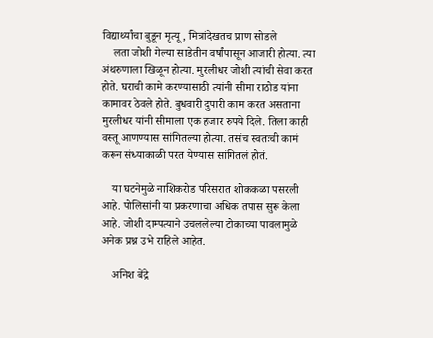विद्यार्थ्यांचा बुडून मृत्यू, मित्रांदेखतच प्राण सोडले
    लता जोशी गेल्या साडेतीन वर्षांपासून आजारी होत्या. त्या अंथरुणाला खिळून होत्या. मुरलीधर जोशी त्यांची सेवा करत होते. घराची कामे करण्यासाठी त्यांनी सीमा राठोड यांना कामावर ठेवले होते. बुधवारी दुपारी काम करत असताना मुरलीधर यांनी सीमाला एक हजार रुपये दिले. तिला काही वस्तू आणण्यास सांगितल्या होत्या. तसंच स्वतःची कामं करून संध्याकाळी परत येण्यास सांगितलं होतं.

    या घटनेमुळे नाशिकरोड परिसरात शोककळा पसरली आहे. पोलिसांनी या प्रकरणाचा अधिक तपास सुरू केला आहे. जोशी दाम्पत्याने उचललेल्या टोकाच्या पावलामुळे अनेक प्रश्न उभे राहिले आहेत.

    अनिश बेंद्रे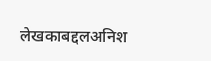लेखकाबद्दलअनिश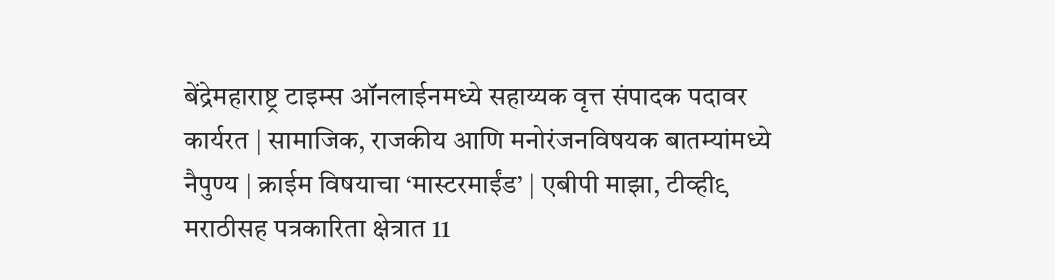बेंद्रेमहाराष्ट्र टाइम्स ऑनलाईनमध्ये सहाय्यक वृत्त संपादक पदावर कार्यरत | सामाजिक, राजकीय आणि मनोरंजनविषयक बातम्यांमध्ये नैपुण्य | क्राईम विषयाचा ‘मास्टरमाईंड’ | एबीपी माझा, टीव्ही९ मराठीसह पत्रकारिता क्षेत्रात 11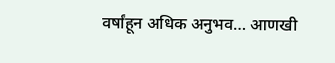वर्षांहून अधिक अनुभव… आणखी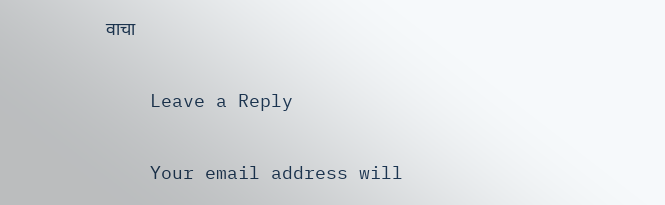वाचा

    Leave a Reply

    Your email address will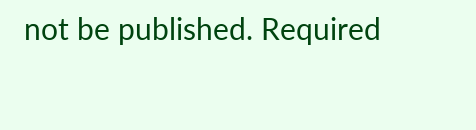not be published. Required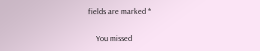fields are marked *

    You missed